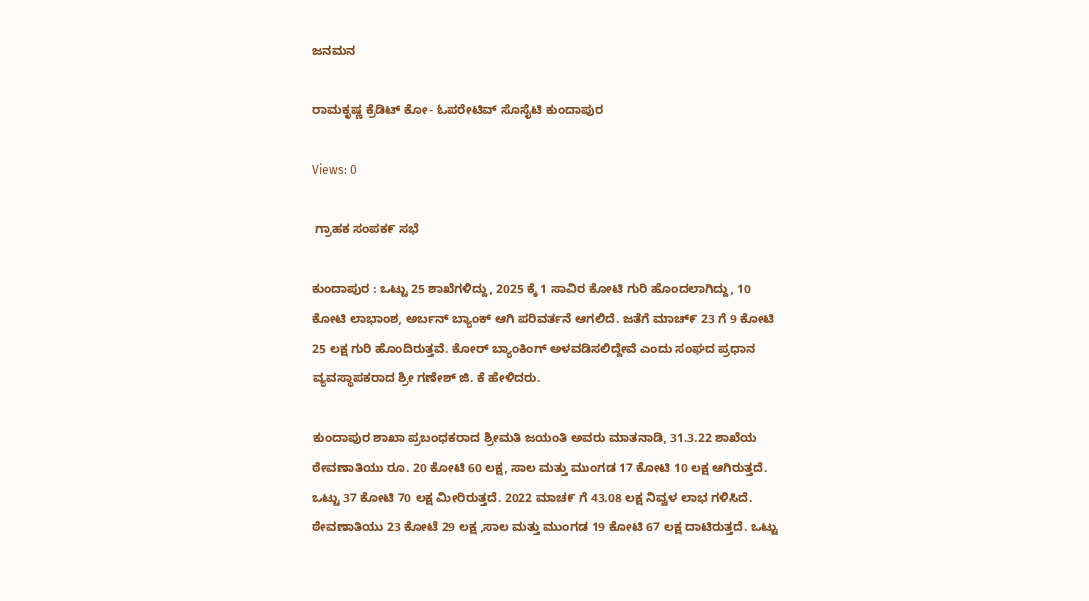ಜನಮನ

ರಾಮಕೃಷ್ಣ ಕ್ರೆಡಿಟ್ ಕೋ- ಓಪರೇಟಿವ್ ಸೊಸೈಟಿ ಕುಂದಾಪುರ

Views: 0

 ಗ್ರಾಹಕ ಸಂಪಕ೯ ಸಭೆ

ಕುಂದಾಪುರ : ಒಟ್ಟು 25 ಶಾಖೆಗಳಿದ್ದು, 2025 ಕ್ಕೆ 1 ಸಾವಿರ ಕೋಟಿ ಗುರಿ ಹೊಂದಲಾಗಿದ್ದು, 10 ಕೋಟಿ ಲಾಭಾಂಶ, ಅರ್ಬನ್ ಬ್ಯಾಂಕ್ ಆಗಿ ಪರಿವರ್ತನೆ ಆಗಲಿದೆ. ಜತೆಗೆ ಮಾಚ್೯ 23 ಗೆ 9 ಕೋಟಿ 25 ಲಕ್ಷ ಗುರಿ ಹೊಂದಿರುತ್ತವೆ. ಕೋರ್ ಬ್ಯಾಂಕಿಂಗ್ ಅಳವಡಿಸಲಿದ್ದೇವೆ ಎಂದು ಸಂಘದ ಪ್ರಧಾನ ವ್ಯವಸ್ಥಾಪಕರಾದ ಶ್ರೀ ಗಣೇಶ್ ಜಿ. ಕೆ ಹೇಳಿದರು.

ಕುಂದಾಪುರ ಶಾಖಾ ಪ್ರಬಂಧಕರಾದ ಶ್ರೀಮತಿ ಜಯಂತಿ ಅವರು ಮಾತನಾಡಿ, 31.3.22 ಶಾಖೆಯ ಠೇವಣಾತಿಯು ರೂ. 20 ಕೋಟಿ 60 ಲಕ್ಷ, ಸಾಲ ಮತ್ತು ಮುಂಗಡ 17 ಕೋಟಿ 10 ಲಕ್ಷ ಆಗಿರುತ್ತದೆ. ಒಟ್ಟು 37 ಕೋಟಿ 70 ಲಕ್ಷ ಮೀರಿರುತ್ತದೆ. 2022 ಮಾಚ೯ ಗೆ 43.08 ಲಕ್ಷ ನಿವ್ವಳ ಲಾಭ ಗಳಿಸಿದೆ. ಠೇವಣಾತಿಯು 23 ಕೋಟೆ 29 ಲಕ್ಷ ,ಸಾಲ ಮತ್ತು ಮುಂಗಡ 19 ಕೋಟಿ 67 ಲಕ್ಷ ದಾಟಿರುತ್ತದೆ. ಒಟ್ಟು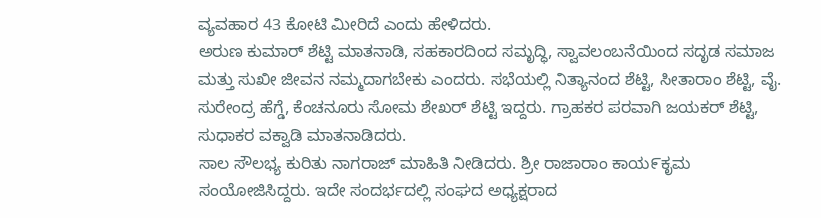ವ್ಯವಹಾರ 43 ಕೋಟಿ ಮೀರಿದೆ ಎಂದು ಹೇಳಿದರು.
ಅರುಣ ಕುಮಾರ್ ಶೆಟ್ಟಿ ಮಾತನಾಡಿ, ಸಹಕಾರದಿಂದ ಸಮೃದ್ಧಿ, ಸ್ವಾವಲಂಬನೆಯಿಂದ ಸದೃಡ ಸಮಾಜ ಮತ್ತು ಸುಖೀ ಜೀವನ ನಮ್ಮದಾಗಬೇಕು ಎಂದರು. ಸಭೆಯಲ್ಲಿ ನಿತ್ಯಾನಂದ ಶೆಟ್ಟಿ, ಸೀತಾರಾಂ ಶೆಟ್ಟಿ, ವೈ. ಸುರೇಂದ್ರ ಹೆಗ್ಡೆ, ಕೆಂಚನೂರು ಸೋಮ ಶೇಖರ್ ಶೆಟ್ಟಿ ಇದ್ದರು. ಗ್ರಾಹಕರ ಪರವಾಗಿ ಜಯಕರ್ ಶೆಟ್ಟಿ, ಸುಧಾಕರ ವಕ್ವಾಡಿ ಮಾತನಾಡಿದರು.
ಸಾಲ ಸೌಲಭ್ಯ ಕುರಿತು ನಾಗರಾಜ್ ಮಾಹಿತಿ ನೀಡಿದರು. ಶ್ರೀ ರಾಜಾರಾಂ ಕಾಯ೯ಕೃಮ ಸಂಯೋಜಿಸಿದ್ದರು. ಇದೇ ಸಂದರ್ಭದಲ್ಲಿ ಸಂಘದ ಅಧ್ಯಕ್ಷರಾದ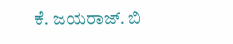ಕೆ. ಜಯರಾಜ್. ಬಿ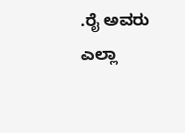.ರೈ ಅವರು ಎಲ್ಲಾ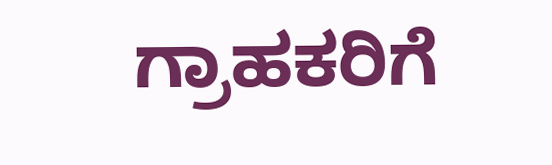ಗ್ರಾಹಕರಿಗೆ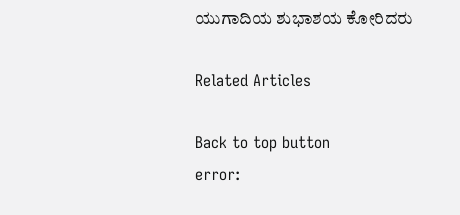ಯುಗಾದಿಯ ಶುಭಾಶಯ ಕೋರಿದರು

Related Articles

Back to top button
error: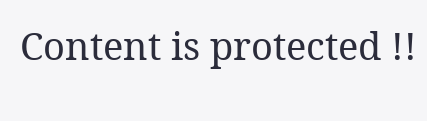Content is protected !!